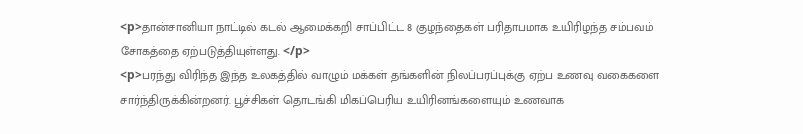<p>தான்சானியா நாட்டில் கடல் ஆமைக்கறி சாப்பிட்ட 8 குழந்தைகள் பரிதாபமாக உயிரிழந்த சம்பவம் சோகத்தை ஏற்படுத்தியுள்ளது. </p>
<p>பரந்து விரிந்த இந்த உலகத்தில் வாழும் மக்கள் தங்களின் நிலப்பரப்புக்கு ஏற்ப உணவு வகைகளை சார்ந்திருக்கின்றனர். பூச்சிகள் தொடங்கி மிகப்பெரிய உயிரினங்களையும் உணவாக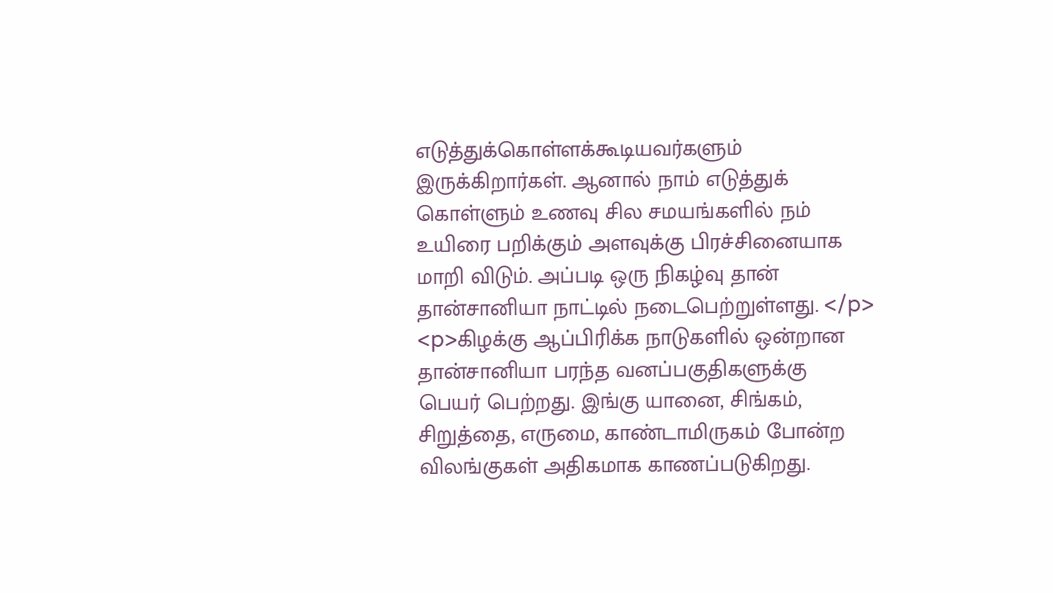எடுத்துக்கொள்ளக்கூடியவர்களும் இருக்கிறார்கள். ஆனால் நாம் எடுத்துக் கொள்ளும் உணவு சில சமயங்களில் நம் உயிரை பறிக்கும் அளவுக்கு பிரச்சினையாக மாறி விடும். அப்படி ஒரு நிகழ்வு தான் தான்சானியா நாட்டில் நடைபெற்றுள்ளது. </p>
<p>கிழக்கு ஆப்பிரிக்க நாடுகளில் ஒன்றான தான்சானியா பரந்த வனப்பகுதிகளுக்கு பெயர் பெற்றது. இங்கு யானை, சிங்கம், சிறுத்தை, எருமை, காண்டாமிருகம் போன்ற விலங்குகள் அதிகமாக காணப்படுகிறது.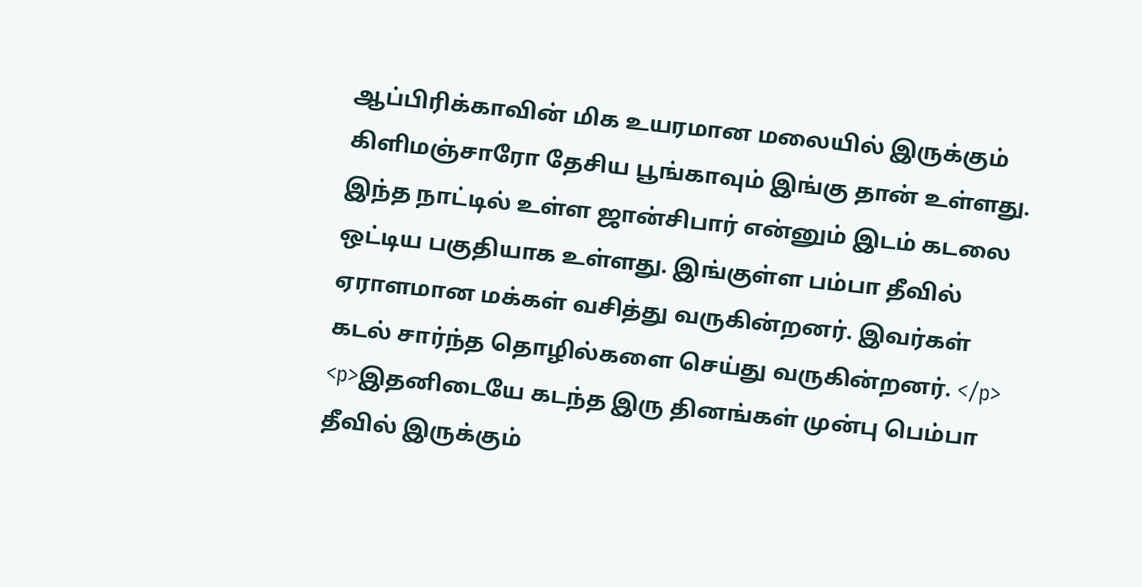ஆப்பிரிக்காவின் மிக உயரமான மலையில் இருக்கும் கிளிமஞ்சாரோ தேசிய பூங்காவும் இங்கு தான் உள்ளது. இந்த நாட்டில் உள்ள ஜான்சிபார் என்னும் இடம் கடலை ஒட்டிய பகுதியாக உள்ளது. இங்குள்ள பம்பா தீவில் ஏராளமான மக்கள் வசித்து வருகின்றனர். இவர்கள் கடல் சார்ந்த தொழில்களை செய்து வருகின்றனர். </p>
<p>இதனிடையே கடந்த இரு தினங்கள் முன்பு பெம்பா தீவில் இருக்கும்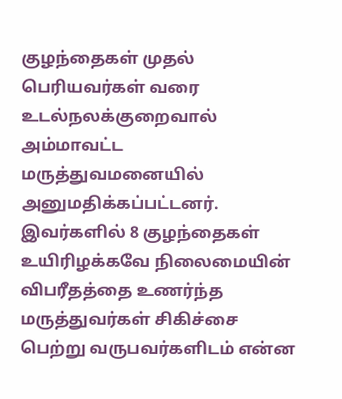குழந்தைகள் முதல் பெரியவர்கள் வரை உடல்நலக்குறைவால் அம்மாவட்ட மருத்துவமனையில் அனுமதிக்கப்பட்டனர். இவர்களில் 8 குழந்தைகள் உயிரிழக்கவே நிலைமையின் விபரீதத்தை உணர்ந்த மருத்துவர்கள் சிகிச்சை பெற்று வருபவர்களிடம் என்ன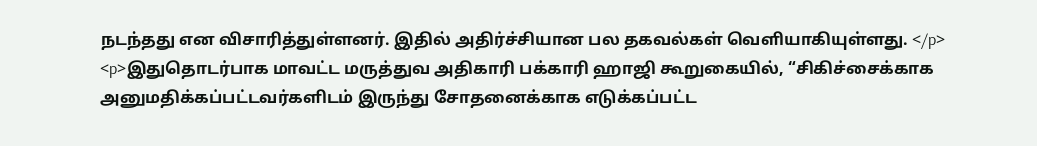நடந்தது என விசாரித்துள்ளனர். இதில் அதிர்ச்சியான பல தகவல்கள் வெளியாகியுள்ளது. </p>
<p>இதுதொடர்பாக மாவட்ட மருத்துவ அதிகாரி பக்காரி ஹாஜி கூறுகையில், “சிகிச்சைக்காக அனுமதிக்கப்பட்டவர்களிடம் இருந்து சோதனைக்காக எடுக்கப்பட்ட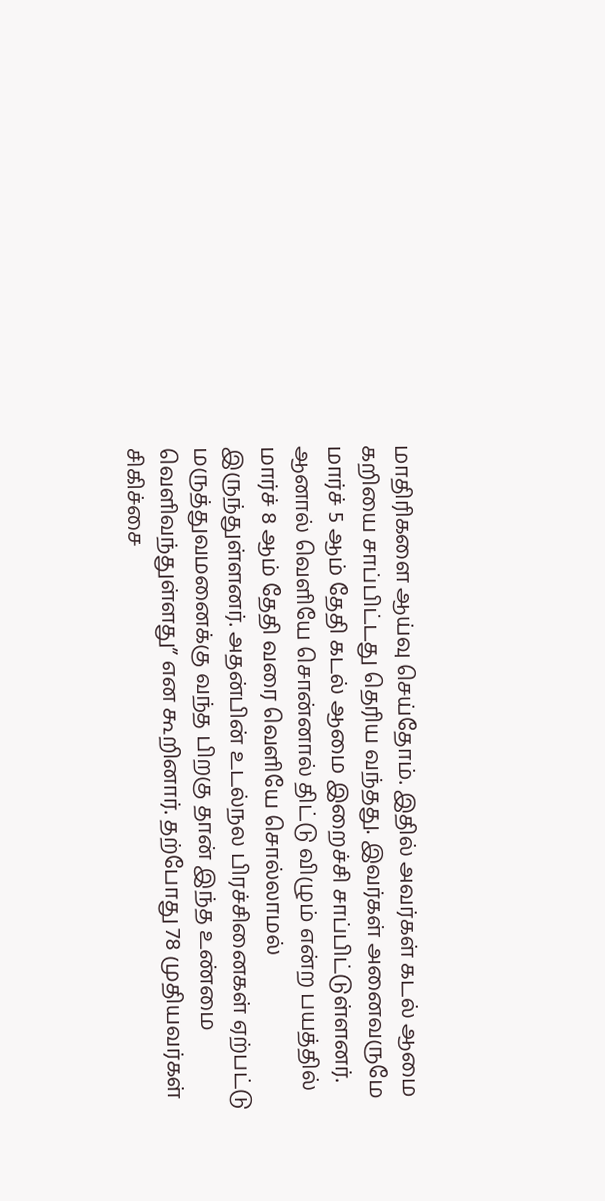மாதிரிகளை ஆய்வு செய்தோம். இதில் அவர்கள் கடல் ஆமை கறியை சாப்பிட்டது தெரிய வந்தது. இவர்கள் அனைவருமே மார்ச் 5 ஆம் தேதி கடல் ஆமை இறைச்சி சாப்பிட்டுள்ளனர். ஆனால் வெளியே சொன்னால் திட்டு விழும் என்ற பயத்தில் மார்ச் 8 ஆம் தேதி வரை வெளியே சொல்லாமல் இருந்துள்ளனர். அதன்பின் உடல்நல பிரச்சினைகள் ஏற்பட்டு மருத்துவமனைக்கு வந்த பிறகு தான் இந்த உண்மை வெளிவந்துள்ளது” என கூறினார். தற்போது 78 முதியவர்கள் சிகிச்சை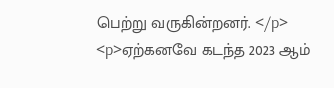பெற்று வருகின்றனர். </p>
<p>ஏற்கனவே கடந்த 2023 ஆம்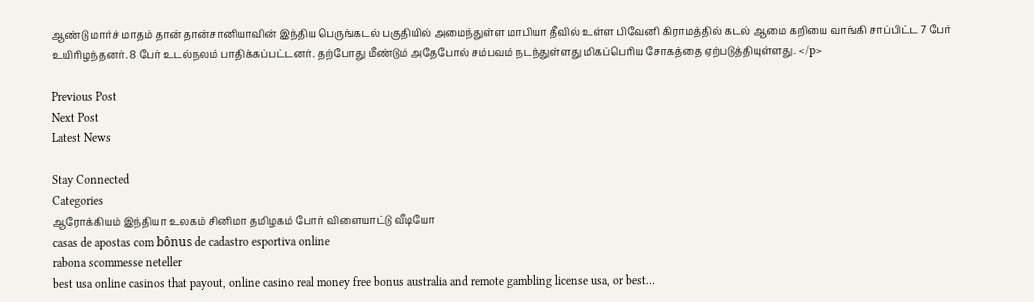ஆண்டு மார்ச் மாதம் தான் தான்சானியாவின் இந்திய பெருங்கடல் பகுதியில் அமைந்துள்ள மாபியா தீவில் உள்ள பிவேனி கிராமத்தில் கடல் ஆமை கறியை வாங்கி சாப்பிட்ட 7 பேர் உயிரிழந்தனர். 8 பேர் உடல்நலம் பாதிக்கப்பட்டனர். தற்போது மீண்டும் அதேபோல் சம்பவம் நடந்துள்ளது மிகப்பெரிய சோகத்தை ஏற்படுத்தியுள்ளது. </p>

Previous Post
Next Post
Latest News

Stay Connected
Categories
ஆரோக்கியம் இந்தியா உலகம் சினிமா தமிழகம் போர் விளையாட்டு வீடியோ
casas de apostas com bônus de cadastro esportiva online
rabona scommesse neteller
best usa online casinos that payout, online casino real money free bonus australia and remote gambling license usa, or best…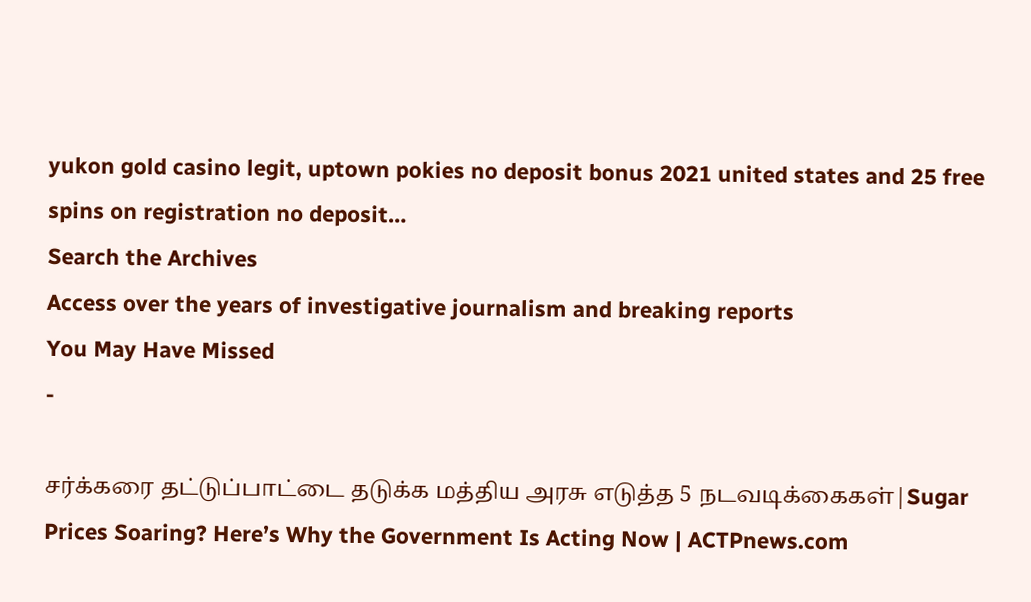yukon gold casino legit, uptown pokies no deposit bonus 2021 united states and 25 free spins on registration no deposit…
Search the Archives
Access over the years of investigative journalism and breaking reports
You May Have Missed
-

சர்க்கரை தட்டுப்பாட்டை தடுக்க மத்திய அரசு எடுத்த 5 நடவடிக்கைகள்|Sugar Prices Soaring? Here’s Why the Government Is Acting Now | ACTPnews.com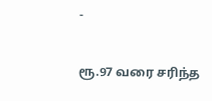-

ரூ.97 வரை சரிந்த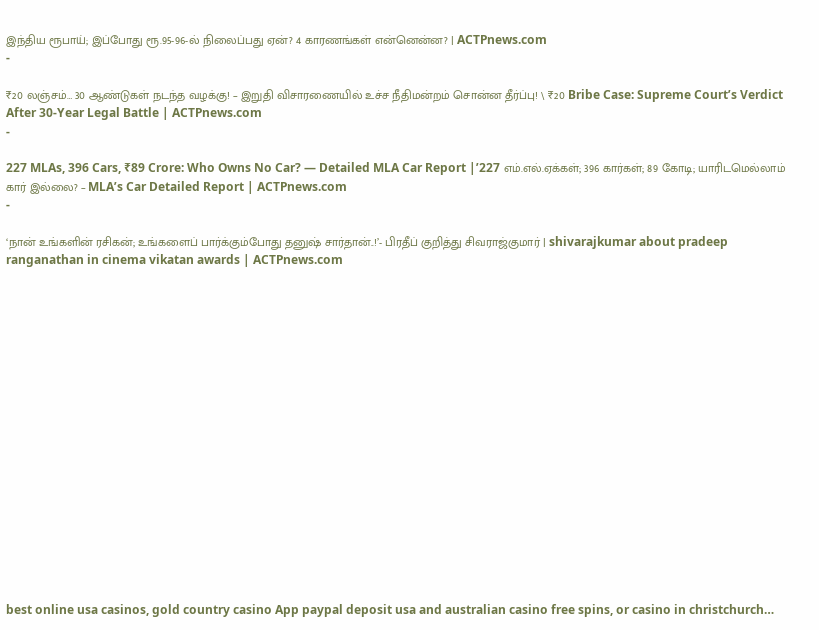இந்திய ரூபாய்; இப்போது ரூ.95-96-ல் நிலைப்பது ஏன்? 4 காரணங்கள் என்னென்ன? | ACTPnews.com
-

₹20 லஞ்சம்… 30 ஆண்டுகள் நடந்த வழக்கு! – இறுதி விசாரணையில் உச்ச நீதிமன்றம் சொன்ன தீர்ப்பு! \ ₹20 Bribe Case: Supreme Court’s Verdict After 30-Year Legal Battle | ACTPnews.com
-

227 MLAs, 396 Cars, ₹89 Crore: Who Owns No Car? — Detailed MLA Car Report |’227 எம்.எல்.ஏக்கள்; 396 கார்கள்; 89 கோடி; யாரிடமெல்லாம் கார் இல்லை? – MLA’s Car Detailed Report | ACTPnews.com
-

‘நான் உங்களின் ரசிகன்; உங்களைப் பார்க்கும்போது தனுஷ் சார்தான்..!’- பிரதீப் குறித்து சிவராஜ்குமார் | shivarajkumar about pradeep ranganathan in cinema vikatan awards | ACTPnews.com


















best online usa casinos, gold country casino App paypal deposit usa and australian casino free spins, or casino in christchurch…